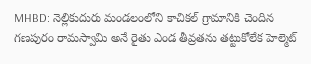MHBD: నెల్లికుదురు మండలంలోని కాచికల్ గ్రామానికి చెందిన గణపురం రామస్వామి అనే రైతు ఎండ తీవ్రతను తట్టుకోలేక హెల్మెట్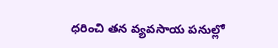ధరించి తన వ్యవసాయ పనుల్లో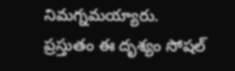నిమగ్నమయ్యారు. ప్రస్తుతం ఈ దృశ్యం సోషల్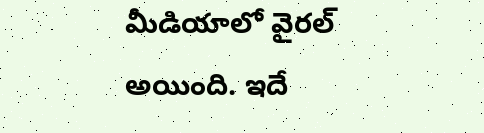మీడియాలో వైరల్ అయింది. ఇదే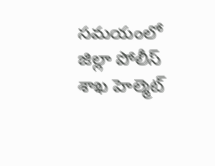సమయంలో జిల్లా పోలీస్ శాఖ హెల్మెట్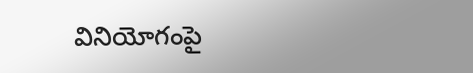వినియోగంపై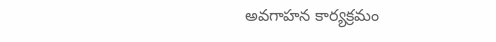అవగాహన కార్యక్రమం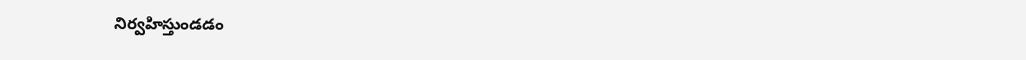నిర్వహిస్తుండడం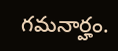గమనార్హం.